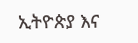ኢትዮጵያ እና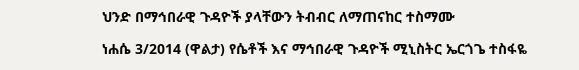ህንድ በማኅበራዊ ጉዳዮች ያላቸውን ትብብር ለማጠናከር ተስማሙ

ነሐሴ 3/2014 (ዋልታ) የሴቶች እና ማኅበራዊ ጉዳዮች ሚኒስትር ኤርጎጌ ተስፋዬ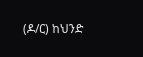(ዶ/ር) ከህንድ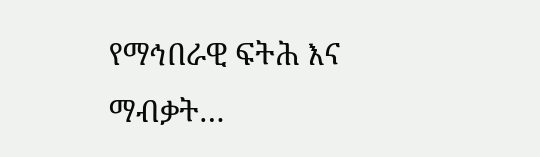የማኅበራዊ ፍትሕ እና ማብቃት…